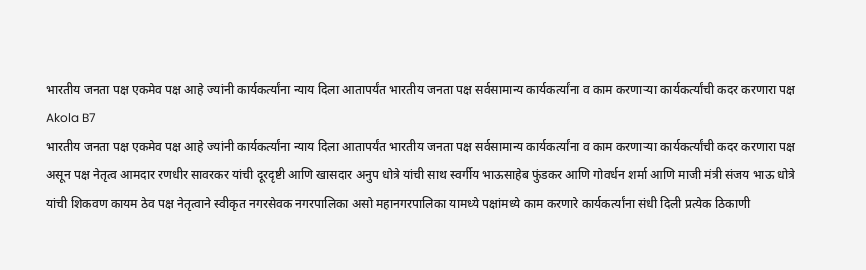भारतीय जनता पक्ष एकमेव पक्ष आहे ज्यांनी कार्यकर्त्यांना न्याय दिला आतापर्यंत भारतीय जनता पक्ष सर्वसामान्य कार्यकर्त्यांना व काम करणाऱ्या कार्यकर्त्यांची कदर करणारा पक्ष
Akola B7
भारतीय जनता पक्ष एकमेव पक्ष आहे ज्यांनी कार्यकर्त्यांना न्याय दिला आतापर्यंत भारतीय जनता पक्ष सर्वसामान्य कार्यकर्त्यांना व काम करणाऱ्या कार्यकर्त्यांची कदर करणारा पक्ष असून पक्ष नेतृत्व आमदार रणधीर सावरकर यांची दूरदृष्टी आणि खासदार अनुप धोत्रे यांची साथ स्वर्गीय भाऊसाहेब फुंडकर आणि गोवर्धन शर्मा आणि माजी मंत्री संजय भाऊ धोत्रे यांची शिकवण कायम ठेव पक्ष नेतृत्वाने स्वीकृत नगरसेवक नगरपालिका असो महानगरपालिका यामध्ये पक्षांमध्ये काम करणारे कार्यकर्त्यांना संधी दिली प्रत्येक ठिकाणी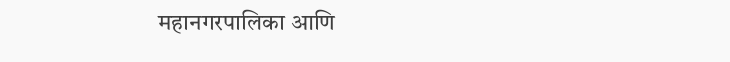महानगरपालिका आणि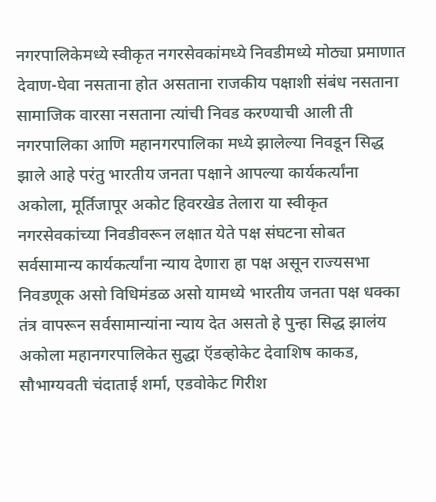नगरपालिकेमध्ये स्वीकृत नगरसेवकांमध्ये निवडीमध्ये मोठ्या प्रमाणात देवाण-घेवा नसताना होत असताना राजकीय पक्षाशी संबंध नसताना सामाजिक वारसा नसताना त्यांची निवड करण्याची आली ती नगरपालिका आणि महानगरपालिका मध्ये झालेल्या निवडून सिद्ध झाले आहे परंतु भारतीय जनता पक्षाने आपल्या कार्यकर्त्यांना अकोला, मूर्तिजापूर अकोट हिवरखेड तेलारा या स्वीकृत नगरसेवकांच्या निवडीवरून लक्षात येते पक्ष संघटना सोबत सर्वसामान्य कार्यकर्त्यांना न्याय देणारा हा पक्ष असून राज्यसभा निवडणूक असो विधिमंडळ असो यामध्ये भारतीय जनता पक्ष धक्का तंत्र वापरून सर्वसामान्यांना न्याय देत असतो हे पुन्हा सिद्ध झालंय अकोला महानगरपालिकेत सुद्धा ऍडव्होकेट देवाशिष काकड, सौभाग्यवती चंदाताई शर्मा, एडवोकेट गिरीश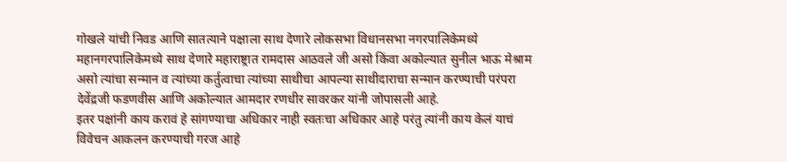गोखले यांची निवड आणि सातत्याने पक्षाला साथ देणारे लोकसभा विधानसभा नगरपालिकेमध्ये महानगरपालिकेमध्ये साथ देणारे महाराष्ट्रात रामदास आठवले जी असो किंवा अकोल्यात सुनील भाऊ मेश्राम असो त्यांचा सन्मान व त्यांच्या कर्तुत्वाचा त्यांच्या साथीचा आपल्या साथीदाराचा सन्मान करण्याची परंपरा देवेंद्रजी फडणवीस आणि अकोल्यात आमदार रणधीर सावरकर यांनी जोपासली आहे.
इतर पक्षांनी काय करावं हे सांगण्याचा अधिकार नाही स्वतःचा अधिकार आहे परंतु त्यांनी काय केलं याचं विवेचन आकलन करण्याची गरज आहे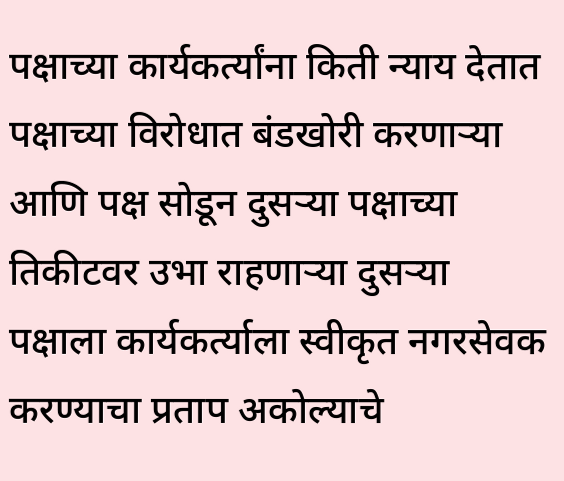पक्षाच्या कार्यकर्त्यांना किती न्याय देतात पक्षाच्या विरोधात बंडखोरी करणाऱ्या आणि पक्ष सोडून दुसऱ्या पक्षाच्या तिकीटवर उभा राहणाऱ्या दुसऱ्या पक्षाला कार्यकर्त्याला स्वीकृत नगरसेवक करण्याचा प्रताप अकोल्याचे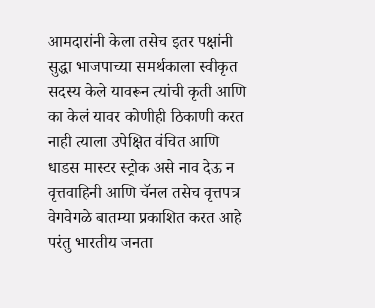आमदारांनी केला तसेच इतर पक्षांनी सुद्धा भाजपाच्या समर्थकाला स्वीकृत सदस्य केले यावरून त्यांची कृती आणि का केलं यावर कोणीही ठिकाणी करत नाही त्याला उपेक्षित वंचित आणि धाडस मास्टर स्ट्रोक असे नाव देऊ न वृत्तवाहिनी आणि चॅनल तसेच वृत्तपत्र वेगवेगळे बातम्या प्रकाशित करत आहे परंतु भारतीय जनता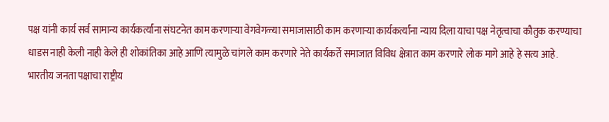पक्ष यांनी कार्य सर्व सामान्य कार्यकर्त्यांना संघटनेत काम करणाऱ्या वेगवेगळ्या समाजासाठी काम करणाऱ्या कार्यकर्त्यांना न्याय दिला याचा पक्ष नेतृत्वाचा कौतुक करण्याचा धाडस नाही केली नाही केले ही शोकांतिका आहे आणि त्यामुळे चांगले काम करणारे नेते कार्यकर्ते समाजात विविध क्षेत्रात काम करणारे लोक मागे आहे हे सत्य आहे.
भारतीय जनता पक्षाचा राष्ट्रीय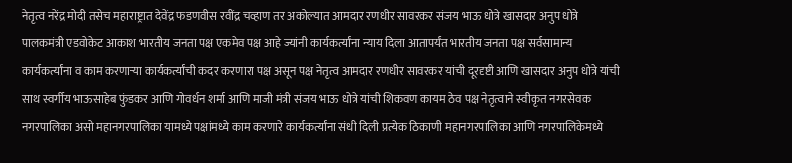नेतृत्व नरेंद्र मोदी तसेच महाराष्ट्रात देवेंद्र फडणवीस रवींद्र चव्हाण तर अकोल्यात आमदार रणधीर सावरकर संजय भाऊ धोत्रे खासदार अनुप धोत्रे पालकमंत्री एडवोकेट आकाश भारतीय जनता पक्ष एकमेव पक्ष आहे ज्यांनी कार्यकर्त्यांना न्याय दिला आतापर्यंत भारतीय जनता पक्ष सर्वसामान्य कार्यकर्त्यांना व काम करणाऱ्या कार्यकर्त्यांची कदर करणारा पक्ष असून पक्ष नेतृत्व आमदार रणधीर सावरकर यांची दूरदृष्टी आणि खासदार अनुप धोत्रे यांची साथ स्वर्गीय भाऊसाहेब फुंडकर आणि गोवर्धन शर्मा आणि माजी मंत्री संजय भाऊ धोत्रे यांची शिकवण कायम ठेव पक्ष नेतृत्वाने स्वीकृत नगरसेवक नगरपालिका असो महानगरपालिका यामध्ये पक्षांमध्ये काम करणारे कार्यकर्त्यांना संधी दिली प्रत्येक ठिकाणी महानगरपालिका आणि नगरपालिकेमध्ये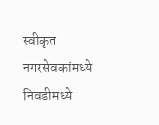स्वीकृत नगरसेवकांमध्ये निवडीमध्ये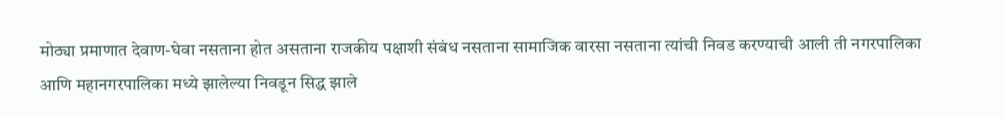मोठ्या प्रमाणात देवाण-घेवा नसताना होत असताना राजकीय पक्षाशी संबंध नसताना सामाजिक वारसा नसताना त्यांची निवड करण्याची आली ती नगरपालिका आणि महानगरपालिका मध्ये झालेल्या निवडून सिद्ध झाले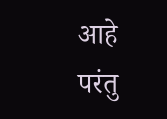आहे परंतु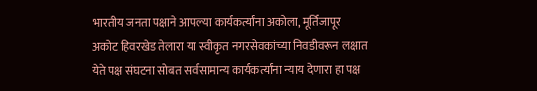भारतीय जनता पक्षाने आपल्या कार्यकर्त्यांना अकोला, मूर्तिजापूर अकोट हिवरखेड तेलारा या स्वीकृत नगरसेवकांच्या निवडीवरून लक्षात येते पक्ष संघटना सोबत सर्वसामान्य कार्यकर्त्यांना न्याय देणारा हा पक्ष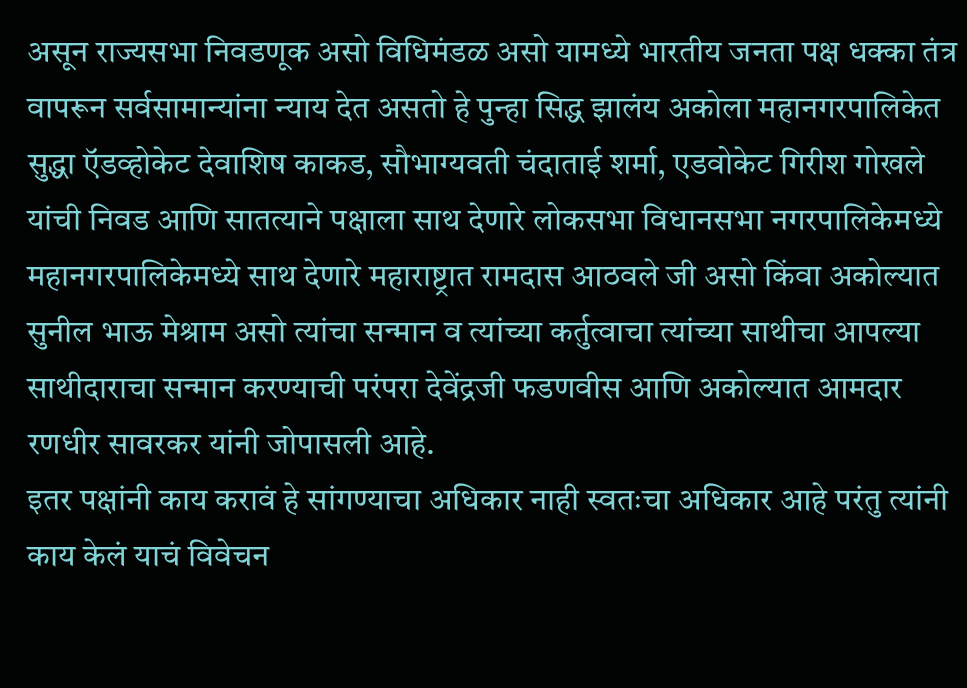असून राज्यसभा निवडणूक असो विधिमंडळ असो यामध्ये भारतीय जनता पक्ष धक्का तंत्र वापरून सर्वसामान्यांना न्याय देत असतो हे पुन्हा सिद्ध झालंय अकोला महानगरपालिकेत सुद्धा ऍडव्होकेट देवाशिष काकड, सौभाग्यवती चंदाताई शर्मा, एडवोकेट गिरीश गोखले यांची निवड आणि सातत्याने पक्षाला साथ देणारे लोकसभा विधानसभा नगरपालिकेमध्ये महानगरपालिकेमध्ये साथ देणारे महाराष्ट्रात रामदास आठवले जी असो किंवा अकोल्यात सुनील भाऊ मेश्राम असो त्यांचा सन्मान व त्यांच्या कर्तुत्वाचा त्यांच्या साथीचा आपल्या साथीदाराचा सन्मान करण्याची परंपरा देवेंद्रजी फडणवीस आणि अकोल्यात आमदार रणधीर सावरकर यांनी जोपासली आहे.
इतर पक्षांनी काय करावं हे सांगण्याचा अधिकार नाही स्वतःचा अधिकार आहे परंतु त्यांनी काय केलं याचं विवेचन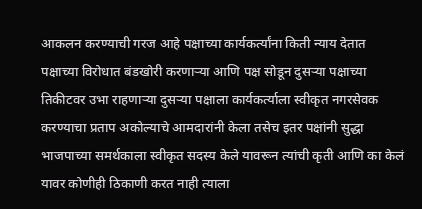आकलन करण्याची गरज आहे पक्षाच्या कार्यकर्त्यांना किती न्याय देतात पक्षाच्या विरोधात बंडखोरी करणाऱ्या आणि पक्ष सोडून दुसऱ्या पक्षाच्या तिकीटवर उभा राहणाऱ्या दुसऱ्या पक्षाला कार्यकर्त्याला स्वीकृत नगरसेवक करण्याचा प्रताप अकोल्याचे आमदारांनी केला तसेच इतर पक्षांनी सुद्धा भाजपाच्या समर्थकाला स्वीकृत सदस्य केले यावरून त्यांची कृती आणि का केलं यावर कोणीही ठिकाणी करत नाही त्याला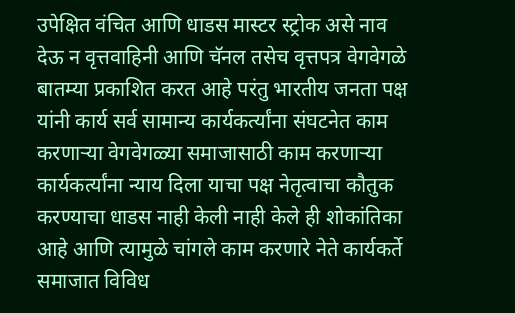उपेक्षित वंचित आणि धाडस मास्टर स्ट्रोक असे नाव देऊ न वृत्तवाहिनी आणि चॅनल तसेच वृत्तपत्र वेगवेगळे बातम्या प्रकाशित करत आहे परंतु भारतीय जनता पक्ष यांनी कार्य सर्व सामान्य कार्यकर्त्यांना संघटनेत काम करणाऱ्या वेगवेगळ्या समाजासाठी काम करणाऱ्या कार्यकर्त्यांना न्याय दिला याचा पक्ष नेतृत्वाचा कौतुक करण्याचा धाडस नाही केली नाही केले ही शोकांतिका आहे आणि त्यामुळे चांगले काम करणारे नेते कार्यकर्ते समाजात विविध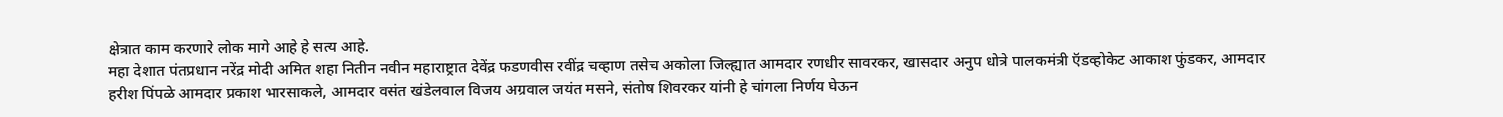क्षेत्रात काम करणारे लोक मागे आहे हे सत्य आहे.
महा देशात पंतप्रधान नरेंद्र मोदी अमित शहा नितीन नवीन महाराष्ट्रात देवेंद्र फडणवीस रवींद्र चव्हाण तसेच अकोला जिल्ह्यात आमदार रणधीर सावरकर, खासदार अनुप धोत्रे पालकमंत्री ऍडव्होकेट आकाश फुंडकर, आमदार हरीश पिंपळे आमदार प्रकाश भारसाकले, आमदार वसंत खंडेलवाल विजय अग्रवाल जयंत मसने, संतोष शिवरकर यांनी हे चांगला निर्णय घेऊन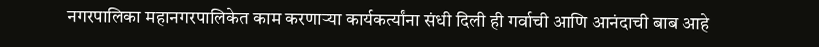नगरपालिका महानगरपालिकेत काम करणाऱ्या कार्यकर्त्यांना संधी दिली ही गर्वाची आणि आनंदाची बाब आहे